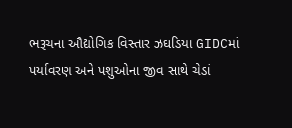ભરૂચના ઔદ્યોગિક વિસ્તાર ઝઘડિયા GIDCમાં પર્યાવરણ અને પશુઓના જીવ સાથે ચેડાં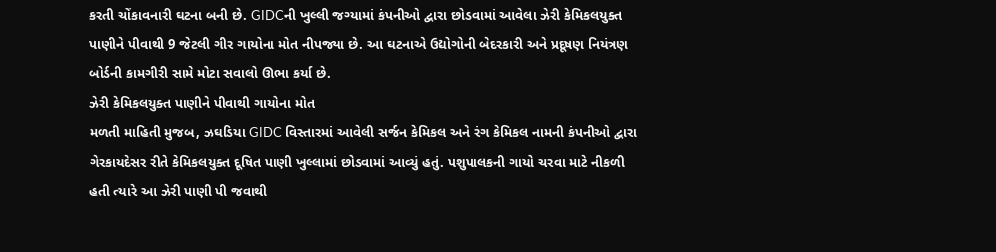કરતી ચોંકાવનારી ઘટના બની છે. GIDCની ખુલ્લી જગ્યામાં કંપનીઓ દ્વારા છોડવામાં આવેલા ઝેરી કેમિકલયુક્ત પાણીને પીવાથી 9 જેટલી ગીર ગાયોના મોત નીપજ્યા છે. આ ઘટનાએ ઉદ્યોગોની બેદરકારી અને પ્રદૂષણ નિયંત્રણ બોર્ડની કામગીરી સામે મોટા સવાલો ઊભા કર્યા છે.
ઝેરી કેમિકલયુક્ત પાણીને પીવાથી ગાયોના મોત
મળતી માહિતી મુજબ, ઝઘડિયા GIDC વિસ્તારમાં આવેલી સર્જન કેમિકલ અને રંગ કેમિકલ નામની કંપનીઓ દ્વારા ગેરકાયદેસર રીતે કેમિકલયુક્ત દૂષિત પાણી ખુલ્લામાં છોડવામાં આવ્યું હતું. પશુપાલકની ગાયો ચરવા માટે નીકળી હતી ત્યારે આ ઝેરી પાણી પી જવાથી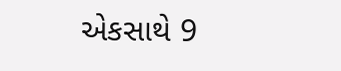એકસાથે 9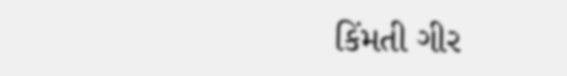કિંમતી ગીર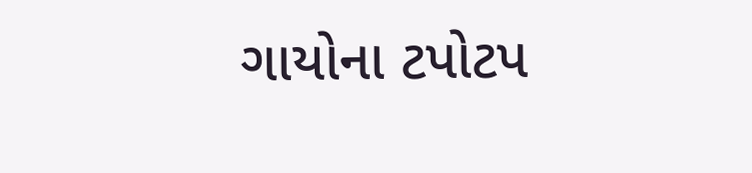ગાયોના ટપોટપ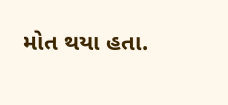મોત થયા હતા.